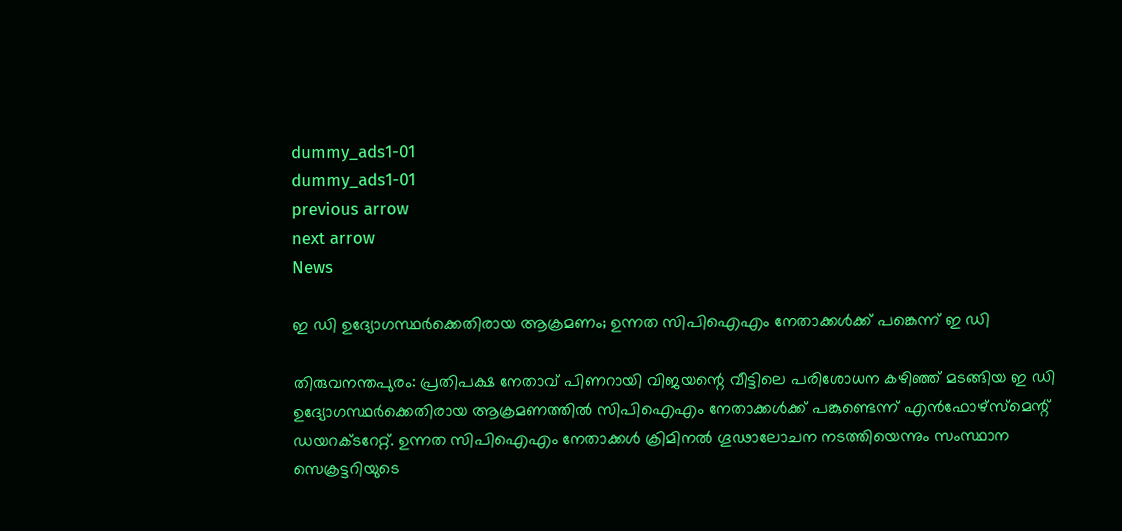dummy_ads1-01
dummy_ads1-01
previous arrow
next arrow
News

ഇ ഡി ഉദ്യോഗസ്ഥര്‍ക്കെതിരായ ആക്രമണം; ഉന്നത സിപിഐഎം നേതാക്കള്‍ക്ക് പങ്കെന്ന് ഇ ഡി

തിരുവനന്തപുരം: പ്രതിപക്ഷ നേതാവ് പിണറായി വിജയന്റെ വീട്ടിലെ പരിശോധന കഴിഞ്ഞ് മടങ്ങിയ ഇ ഡി ഉദ്യോഗസ്ഥര്‍ക്കെതിരായ ആക്രമണത്തില്‍ സിപിഐഎം നേതാക്കള്‍ക്ക് പങ്കുണ്ടെന്ന് എന്‍ഫോഴ്‌സ്‌മെന്റ് ഡയറക്ടറേറ്റ്. ഉന്നത സിപിഐഎം നേതാക്കള്‍ ക്രിമിനല്‍ ഗൂഢാലോചന നടത്തിയെന്നും സംസ്ഥാന സെക്രട്ടറിയുടെ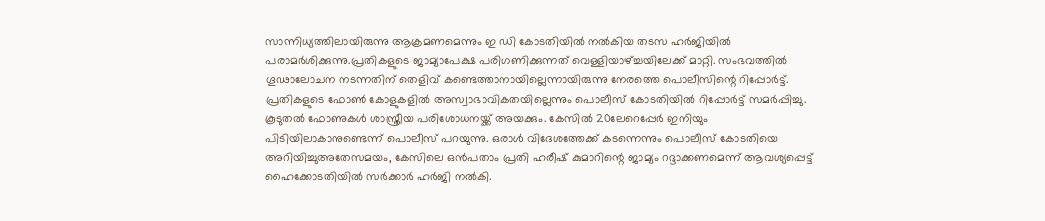സാന്നിധ്യത്തിലായിരുന്നു ആക്രമണമെന്നും ഇ ഡി കോടതിയില്‍ നല്‍കിയ തടസ ഹര്‍ജിയില്‍ പരാമര്‍ശിക്കുന്നു.പ്രതികളുടെ ജാമ്യാപേക്ഷ പരിഗണിക്കുന്നത് വെള്ളിയാഴ്ച്ചയിലേക്ക് മാറ്റി. സംഭവത്തില്‍ ഗൂഢാലോചന നടന്നതിന് തെളിവ് കണ്ടെത്താനായില്ലെന്നായിരുന്നു നേരത്തെ പൊലീസിന്റെ റിപ്പോര്‍ട്ട്. പ്രതികളുടെ ഫോണ്‍ കോളുകളില്‍ അസ്വാഭാവികതയില്ലെന്നും പൊലീസ് കോടതിയില്‍ റിപ്പോര്‍ട്ട് സമര്‍പ്പിച്ചു. കൂടുതല്‍ ഫോണുകള്‍ ശാസ്ത്രീയ പരിശോധനയ്ക്ക് അയക്കും. കേസില്‍ 20ലേറെപ്പേര്‍ ഇനിയും പിടിയിലാകാനുണ്ടെന്ന് പൊലീസ് പറയുന്നു. ഒരാള്‍ വിദേശത്തേക്ക് കടന്നെന്നും പൊലീസ് കോടതിയെ അറിയിച്ചുഅതേസമയം, കേസിലെ ഒൻപതാം പ്രതി ഹരീഷ് കുമാറിന്റെ ജാമ്യം റദ്ദാക്കണമെന്ന് ആവശ്യപ്പെട്ട് ഹൈക്കോടതിയിൽ സർക്കാർ ഹർജി നൽകി.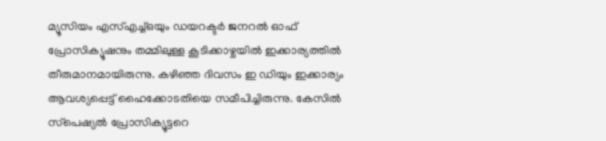മ്യൂസിയം എസ്എച്ച്ഒയും ഡയറക്ടര്‍ ജനറല്‍ ഓഫ് പ്രോസിക്യൂഷനും തമ്മിലുള്ള കൂടിക്കാഴ്ചയിൽ ഇക്കാര്യത്തിൽ തീരുമാനമായിരുന്നു. കഴിഞ്ഞ ദിവസം ഇ ഡിയും ഇക്കാര്യം ആവശ്യപ്പെട്ട് ഹൈക്കോടതിയെ സമീപിച്ചിരുന്നു. കേസില്‍ സ്‌പെഷ്യല്‍ പ്രോസിക്യൂട്ടറെ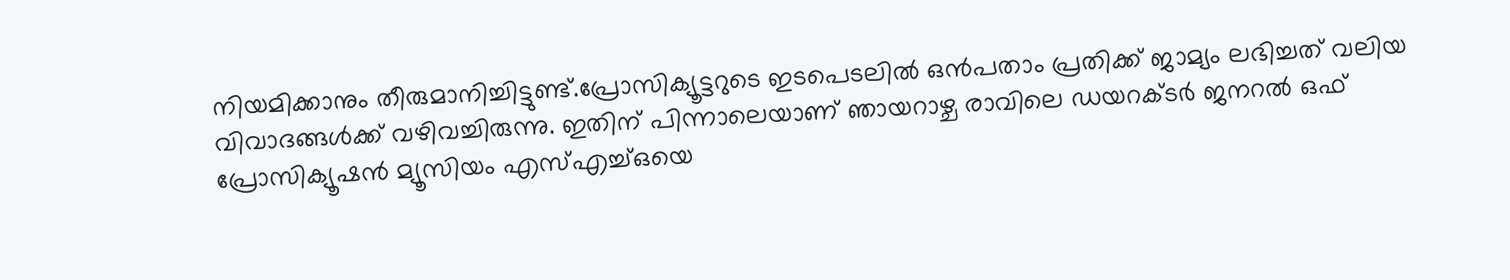നിയമിക്കാനും തീരുമാനിച്ചിട്ടുണ്ട്.പ്രോസിക്യൂട്ടറുടെ ഇടപെടലില്‍ ഒൻപതാം പ്രതിക്ക് ജാമ്യം ലഭിച്ചത് വലിയ വിവാദങ്ങള്‍ക്ക് വഴിവച്ചിരുന്നു. ഇതിന് പിന്നാലെയാണ് ഞായറാഴ്ച രാവിലെ ഡയറക്ടര്‍ ജനറല്‍ ഒഫ് പ്രോസിക്യൂഷന്‍ മ്യൂസിയം എസ്എച്ച്ഒയെ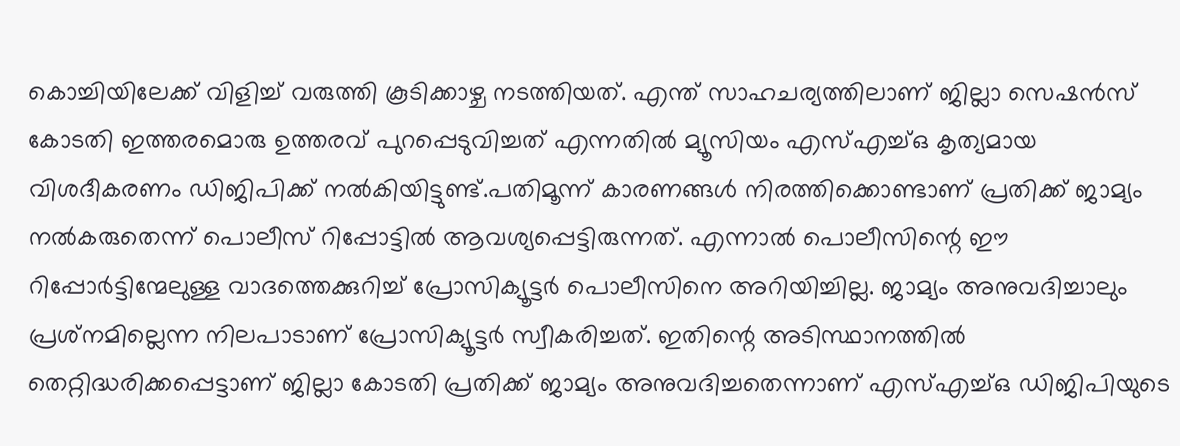കൊച്ചിയിലേക്ക് വിളിച്ച് വരുത്തി കൂടിക്കാഴ്ച നടത്തിയത്. എന്ത് സാഹചര്യത്തിലാണ് ജില്ലാ സെഷന്‍സ് കോടതി ഇത്തരമൊരു ഉത്തരവ് പുറപ്പെടുവിച്ചത് എന്നതില്‍ മ്യൂസിയം എസ്എച്ച്ഒ കൃത്യമായ വിശദീകരണം ഡിജിപിക്ക് നല്‍കിയിട്ടുണ്ട്.പതിമൂന്ന് കാരണങ്ങള്‍ നിരത്തിക്കൊണ്ടാണ് പ്രതിക്ക് ജാമ്യം നല്‍കരുതെന്ന് പൊലീസ് റിപ്പോട്ടില്‍ ആവശ്യപ്പെട്ടിരുന്നത്. എന്നാല്‍ പൊലീസിന്റെ ഈ റിപ്പോര്‍ട്ടിന്മേലുള്ള വാദത്തെക്കുറിച്ച് പ്രോസിക്യൂട്ടര്‍ പൊലീസിനെ അറിയിച്ചില്ല. ജാമ്യം അനുവദിച്ചാലും പ്രശ്‌നമില്ലെന്ന നിലപാടാണ് പ്രോസിക്യൂട്ടര്‍ സ്വീകരിച്ചത്. ഇതിന്റെ അടിസ്ഥാനത്തില്‍ തെറ്റിദ്ധരിക്കപ്പെട്ടാണ് ജില്ലാ കോടതി പ്രതിക്ക് ജാമ്യം അനുവദിച്ചതെന്നാണ് എസ്എച്ച്ഒ ഡിജിപിയുടെ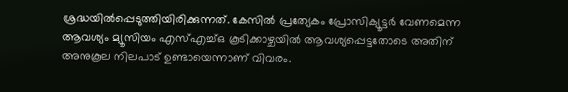ശ്രദ്ധയില്‍പ്പെടുത്തിയിരിക്കുന്നത്. കേസില്‍ പ്രത്യേകം പ്രോസിക്യൂട്ടര്‍ വേണമെന്ന ആവശ്യം മ്യൂസിയം എസ്എച്ച്ഒ കൂടിക്കാഴ്ചയില്‍ ആവശ്യപ്പെട്ടതോടെ അതിന് അനുകൂല നിലപാട് ഉണ്ടായെന്നാണ് വിവരം.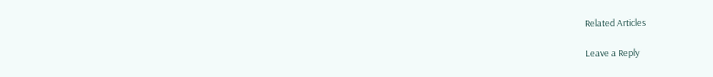Related Articles

Leave a Reply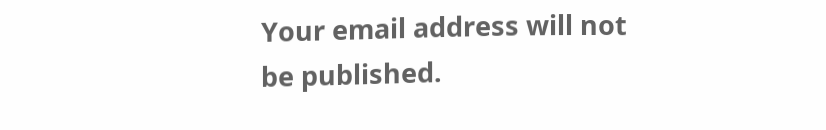Your email address will not be published.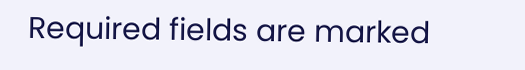Required fields are marked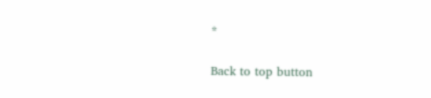*

Back to top button